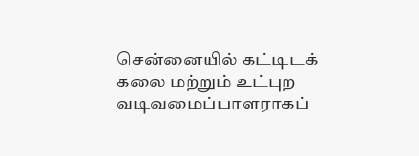சென்னையில் கட்டிடக் கலை மற்றும் உட்புற வடிவமைப்பாளராகப்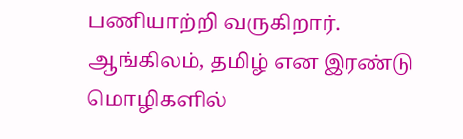பணியாற்றி வருகிறார். ஆங்கிலம், தமிழ் என இரண்டு மொழிகளில்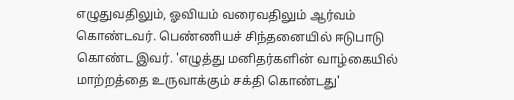எழுதுவதிலும், ஓவியம் வரைவதிலும் ஆர்வம் கொண்டவர். பெண்ணியச் சிந்தனையில் ஈடுபாடு கொண்ட இவர். 'எழுத்து மனிதர்களின் வாழ்கையில் மாற்றத்தை உருவாக்கும் சக்தி கொண்டது'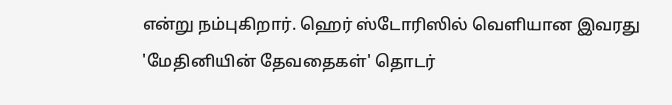என்று நம்புகிறார். ஹெர் ஸ்டோரிஸில் வெளியான இவரது 'மேதினியின் தேவதைகள்' தொடர்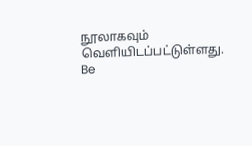நூலாகவும் வெளியிடப்பட்டுள்ளது.
Be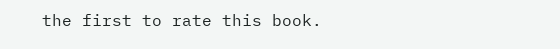the first to rate this book.